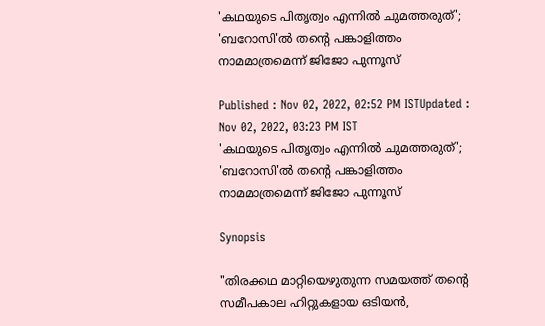'കഥയുടെ പിതൃത്വം എന്നില്‍ ചുമത്തരുത്'; 'ബറോസി'ല്‍ തന്‍റെ പങ്കാളിത്തം നാമമാത്രമെന്ന് ജിജോ പുന്നൂസ്

Published : Nov 02, 2022, 02:52 PM ISTUpdated : Nov 02, 2022, 03:23 PM IST
'കഥയുടെ പിതൃത്വം എന്നില്‍ ചുമത്തരുത്'; 'ബറോസി'ല്‍ തന്‍റെ പങ്കാളിത്തം നാമമാത്രമെന്ന് ജിജോ പുന്നൂസ്

Synopsis

"തിരക്കഥ മാറ്റിയെഴുതുന്ന സമയത്ത് തന്‍റെ സമീപകാല ഹിറ്റുകളായ ഒടിയന്‍,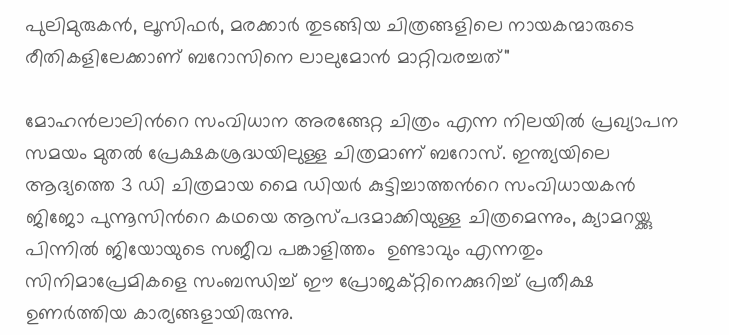പുലിമുരുകന്‍, ലൂസിഫര്‍, മരക്കാര്‍ തുടങ്ങിയ ചിത്രങ്ങളിലെ നായകന്മാരുടെ രീതികളിലേക്കാണ് ബറോസിനെ ലാലുമോന്‍ മാറ്റിവരച്ചത്"

മോഹന്‍ലാലിന്‍റെ സംവിധാന അരങ്ങേറ്റ ചിത്രം എന്ന നിലയില്‍ പ്രഖ്യാപന സമയം മുതല്‍ പ്രേക്ഷകശ്രദ്ധയിലുള്ള ചിത്രമാണ് ബറോസ്. ഇന്ത്യയിലെ ആദ്യത്തെ 3 ഡി ചിത്രമായ മൈ ഡിയര്‍ കുട്ടിച്ചാത്തന്‍റെ സംവിധായകന്‍ ജിജോ പുന്നൂസിന്‍റെ കഥയെ ആസ്പദമാക്കിയുള്ള ചിത്രമെന്നും, ക്യാമറയ്ക്കു പിന്നില്‍ ജിയോയുടെ സജീവ പങ്കാളിത്തം  ഉണ്ടാവും എന്നതും സിനിമാപ്രേമികളെ സംബന്ധിച്ച് ഈ പ്രോജക്റ്റിനെക്കുറിച്ച് പ്രതീക്ഷ ഉണര്‍ത്തിയ കാര്യങ്ങളായിരുന്നു.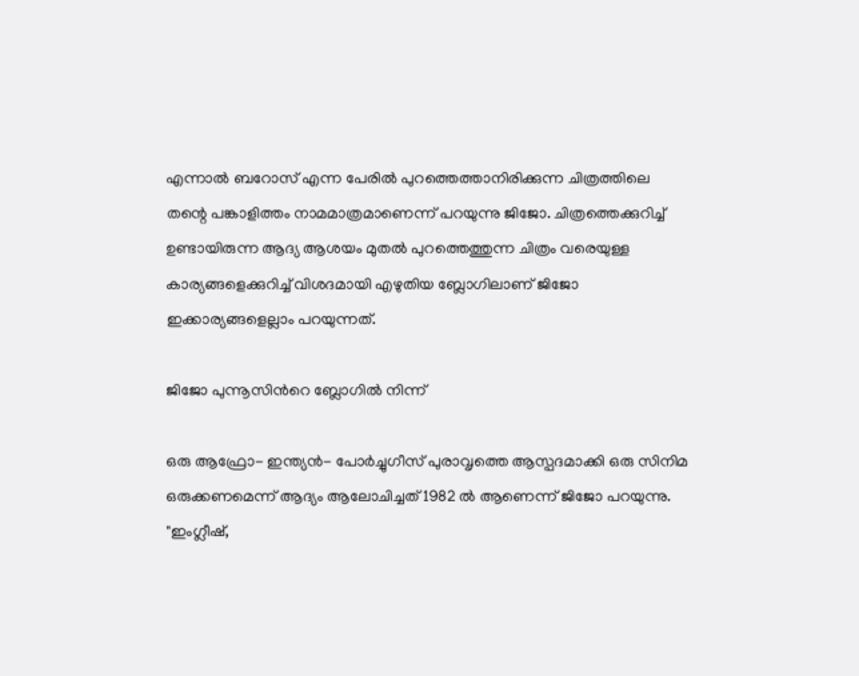എന്നാല്‍ ബറോസ് എന്ന പേരില്‍ പുറത്തെത്താനിരിക്കുന്ന ചിത്രത്തിലെ തന്റെ പങ്കാളിത്തം നാമമാത്രമാണെന്ന് പറയുന്നു ജിജോ. ചിത്രത്തെക്കുറിച്ച് ഉണ്ടായിരുന്ന ആദ്യ ആശയം മുതല്‍ പുറത്തെത്തുന്ന ചിത്രം വരെയുള്ള കാര്യങ്ങളെക്കുറിച്ച് വിശദമായി എഴുതിയ ബ്ലോഗിലാണ് ജിജോ ഇക്കാര്യങ്ങളെല്ലാം പറയുന്നത്.

ജിജോ പുന്നൂസിന്‍റെ ബ്ലോഗില്‍ നിന്ന്

ഒരു ആഫ്രോ- ഇന്ത്യന്‍- പോര്‍ച്ചുഗീസ് പുരാവൃത്തെ ആസ്പദമാക്കി ഒരു സിനിമ ഒരുക്കണമെന്ന് ആദ്യം ആലോചിച്ചത് 1982 ല്‍ ആണെന്ന് ജിജോ പറയുന്നു. "ഇംഗ്ലീഷ്,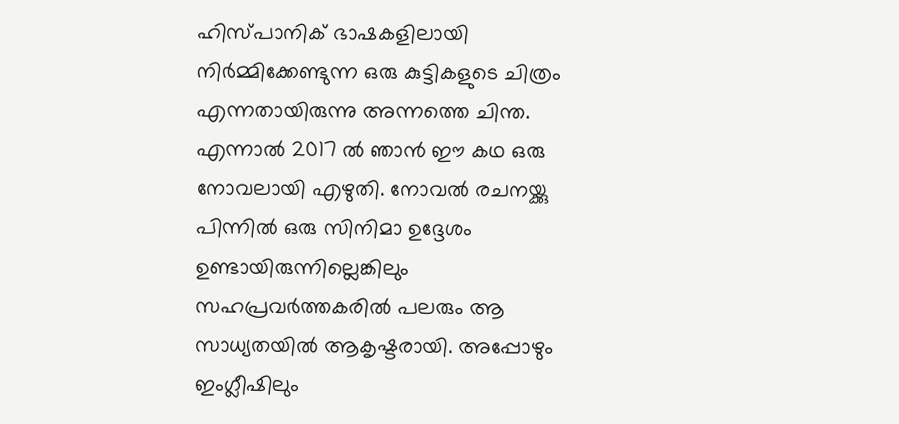ഹിസ്പാനിക് ഭാഷകളിലായി നിര്‍മ്മിക്കേണ്ടുന്ന ഒരു കുട്ടികളുടെ ചിത്രം എന്നതായിരുന്നു അന്നത്തെ ചിന്ത. എന്നാല്‍ 2017 ല്‍ ഞാന്‍ ഈ കഥ ഒരു നോവലായി എഴുതി. നോവല്‍ രചനയ്ക്കു പിന്നില്‍ ഒരു സിനിമാ ഉദ്ദേശം ഉണ്ടായിരുന്നില്ലെങ്കിലും സഹപ്രവര്‍ത്തകരില്‍ പലരും ആ സാധ്യതയില്‍ ആകൃഷ്ടരായി. അപ്പോഴും ഇംഗ്ലീഷിലും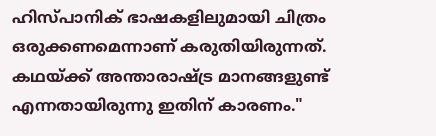ഹിസ്പാനിക് ഭാഷകളിലുമായി ചിത്രം ഒരുക്കണമെന്നാണ് കരുതിയിരുന്നത്. കഥയ്ക്ക് അന്താരാഷ്ട്ര മാനങ്ങളുണ്ട് എന്നതായിരുന്നു ഇതിന് കാരണം."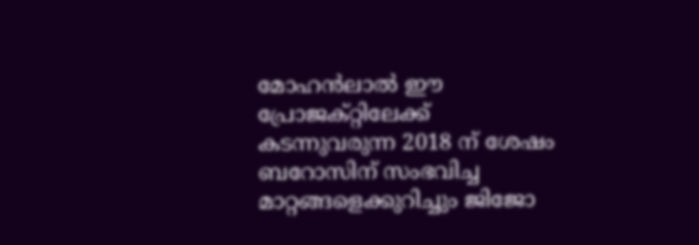മോഹന്‍ലാല്‍ ഈ പ്രോജക്റ്റിലേക്ക് കടന്നുവരുന്ന 2018 ന് ശേഷം ബറോസിന് സംഭവിച്ച മാറ്റങ്ങളെക്കുറിച്ചും ജിജോ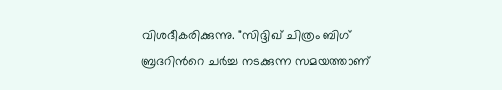വിശദീകരിക്കുന്നു. "സിദ്ദിഖ് ചിത്രം ബിഗ് ബ്രദറിന്‍റെ ചര്‍ച്ച നടക്കുന്ന സമയത്താണ്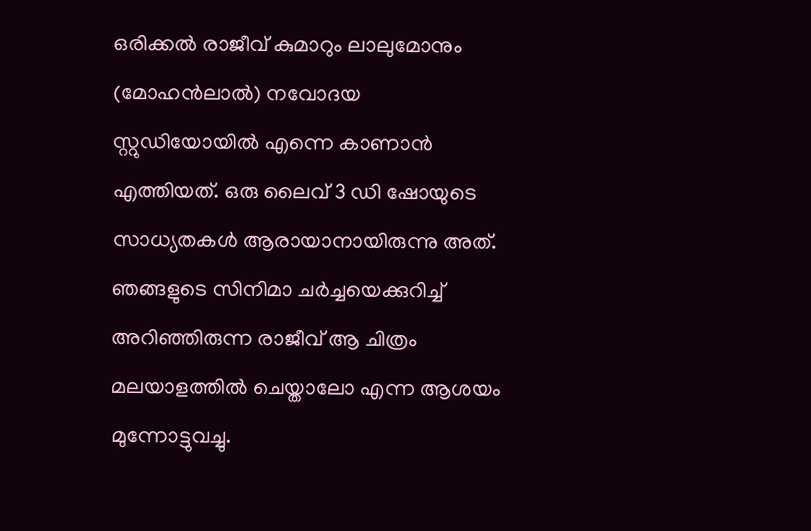ഒരിക്കല്‍ രാജീവ്‍ കുമാറും ലാലുമോനും (മോഹന്‍ലാല്‍) നവോദയ സ്റ്റുഡിയോയില്‍ എന്നെ കാണാന്‍ എത്തിയത്. ഒരു ലൈവ് 3 ഡി ഷോയുടെ സാധ്യതകള്‍ ആരായാനായിരുന്നു അത്. ഞങ്ങളുടെ സിനിമാ ചര്‍ച്ചയെക്കുറിച്ച് അറിഞ്ഞിരുന്ന രാജീവ് ആ ചിത്രം മലയാളത്തില്‍ ചെയ്താലോ എന്ന ആശയം മുന്നോട്ടുവച്ചു.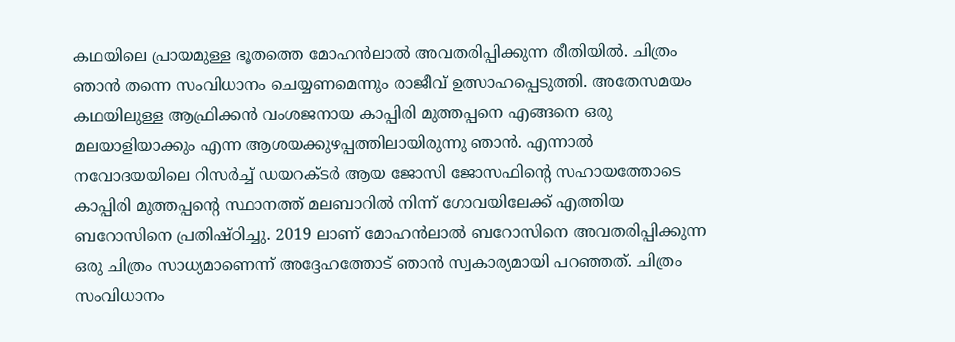കഥയിലെ പ്രായമുള്ള ഭൂതത്തെ മോഹന്‍ലാല്‍ അവതരിപ്പിക്കുന്ന രീതിയില്‍. ചിത്രം ഞാന്‍ തന്നെ സംവിധാനം ചെയ്യണമെന്നും രാജീവ് ഉത്സാഹപ്പെടുത്തി. അതേസമയം കഥയിലുള്ള ആഫ്രിക്കന്‍ വംശജനായ കാപ്പിരി മുത്തപ്പനെ എങ്ങനെ ഒരു മലയാളിയാക്കും എന്ന ആശയക്കുഴപ്പത്തിലായിരുന്നു ഞാന്‍. എന്നാല്‍ നവോദയയിലെ റിസര്‍ച്ച് ഡയറക്ടര്‍ ആയ ജോസി ജോസഫിന്‍റെ സഹായത്തോടെ കാപ്പിരി മുത്തപ്പന്‍റെ സ്ഥാനത്ത് മലബാറില്‍ നിന്ന് ഗോവയിലേക്ക് എത്തിയ ബറോസിനെ പ്രതിഷ്ഠിച്ചു. 2019 ലാണ് മോഹന്‍ലാല്‍ ബറോസിനെ അവതരിപ്പിക്കുന്ന ഒരു ചിത്രം സാധ്യമാണെന്ന് അദ്ദേഹത്തോട് ഞാന്‍ സ്വകാര്യമായി പറഞ്ഞത്. ചിത്രം സംവിധാനം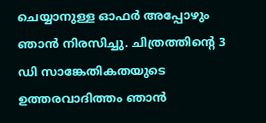ചെയ്യാനുള്ള ഓഫര്‍ അപ്പോഴും ഞാന്‍ നിരസിച്ചു. ചിത്രത്തിന്‍റെ 3 ഡി സാങ്കേതികതയുടെ ഉത്തരവാദിത്തം ഞാന്‍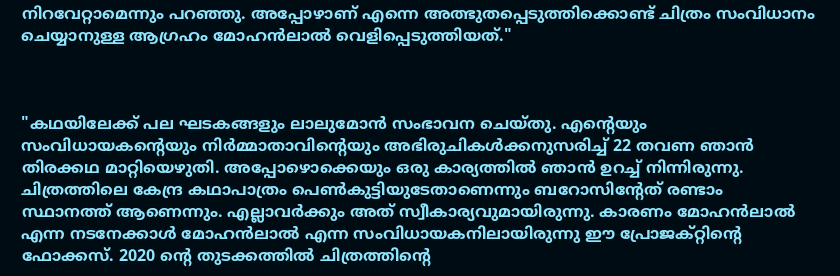നിറവേറ്റാമെന്നും പറഞ്ഞു. അപ്പോഴാണ് എന്നെ അത്ഭുതപ്പെടുത്തിക്കൊണ്ട് ചിത്രം സംവിധാനം ചെയ്യാനുള്ള ആഗ്രഹം മോഹന്‍ലാല്‍ വെളിപ്പെടുത്തിയത്."



"കഥയിലേക്ക് പല ഘടകങ്ങളും ലാലുമോന്‍ സംഭാവന ചെയ്തു. എന്‍റെയും സംവിധായകന്‍റെയും നിര്‍മ്മാതാവിന്‍റെയും അഭിരുചികള്‍ക്കനുസരിച്ച് 22 തവണ ഞാന്‍ തിരക്കഥ മാറ്റിയെഴുതി. അപ്പോഴൊക്കെയും ഒരു കാര്യത്തില്‍ ഞാന്‍ ഉറച്ച് നിന്നിരുന്നു. ചിത്രത്തിലെ കേന്ദ്ര കഥാപാത്രം പെണ്‍കുട്ടിയുടേതാണെന്നും ബറോസിന്‍റേത് രണ്ടാം സ്ഥാനത്ത് ആണെന്നും. എല്ലാവര്‍ക്കും അത് സ്വീകാര്യവുമായിരുന്നു. കാരണം മോഹന്‍ലാല്‍ എന്ന നടനേക്കാള്‍ മോഹന്‍ലാല്‍ എന്ന സംവിധായകനിലായിരുന്നു ഈ പ്രോജക്റ്റിന്‍റെ ഫോക്കസ്. 2020 ന്‍റെ തുടക്കത്തില്‍ ചിത്രത്തിന്‍റെ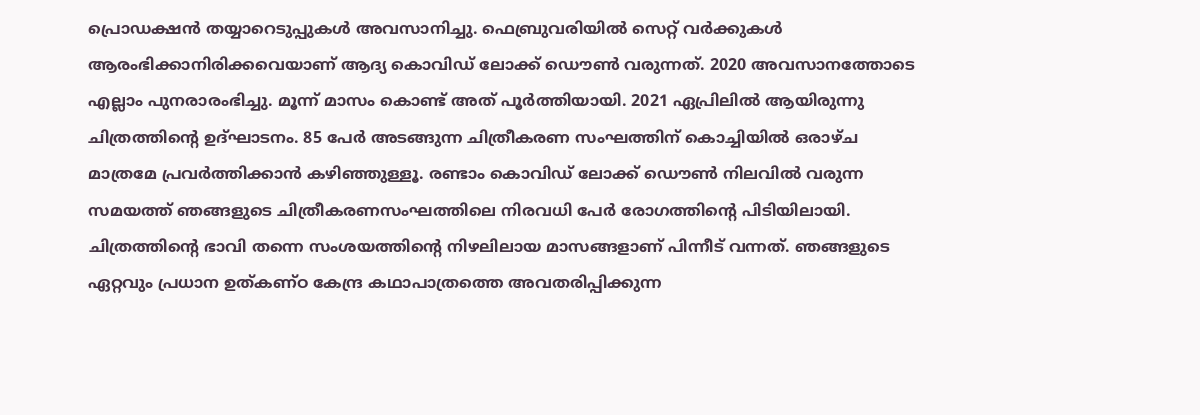പ്രൊഡക്ഷന്‍ തയ്യാറെടുപ്പുകള്‍ അവസാനിച്ചു. ഫെബ്രുവരിയില്‍ സെറ്റ് വര്‍ക്കുകള്‍ ആരംഭിക്കാനിരിക്കവെയാണ് ആദ്യ കൊവിഡ് ലോക്ക് ഡൌണ്‍ വരുന്നത്. 2020 അവസാനത്തോടെ എല്ലാം പുനരാരംഭിച്ചു. മൂന്ന് മാസം കൊണ്ട് അത് പൂര്‍ത്തിയായി. 2021 ഏപ്രിലില്‍ ആയിരുന്നു ചിത്രത്തിന്‍റെ ഉദ്ഘാടനം. 85 പേര്‍ അടങ്ങുന്ന ചിത്രീകരണ സംഘത്തിന് കൊച്ചിയില്‍ ഒരാഴ്ച മാത്രമേ പ്രവര്‍ത്തിക്കാന്‍ കഴിഞ്ഞുള്ളൂ. രണ്ടാം കൊവിഡ് ലോക്ക് ഡൌണ്‍ നിലവില്‍ വരുന്ന സമയത്ത് ഞങ്ങളുടെ ചിത്രീകരണസംഘത്തിലെ നിരവധി പേര്‍ രോഗത്തിന്‍റെ പിടിയിലായി. ചിത്രത്തിന്‍റെ ഭാവി തന്നെ സംശയത്തിന്‍റെ നിഴലിലായ മാസങ്ങളാണ് പിന്നീട് വന്നത്. ഞങ്ങളുടെ ഏറ്റവും പ്രധാന ഉത്കണ്ഠ കേന്ദ്ര കഥാപാത്രത്തെ അവതരിപ്പിക്കുന്ന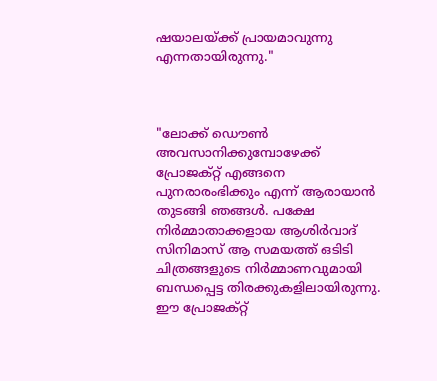ഷയാലയ്ക്ക് പ്രായമാവുന്നു എന്നതായിരുന്നു."



"ലോക്ക് ഡൌണ്‍ അവസാനിക്കുമ്പോഴേക്ക് പ്രോജക്റ്റ് എങ്ങനെ പുനരാരംഭിക്കും എന്ന് ആരായാന്‍ തുടങ്ങി ഞങ്ങള്‍. പക്ഷേ നിര്‍മ്മാതാക്കളായ ആശിര്‍വാദ് സിനിമാസ് ആ സമയത്ത് ഒടിടി ചിത്രങ്ങളുടെ നിര്‍മ്മാണവുമായി ബന്ധപ്പെട്ട തിരക്കുകളിലായിരുന്നു. ഈ പ്രോജക്റ്റ്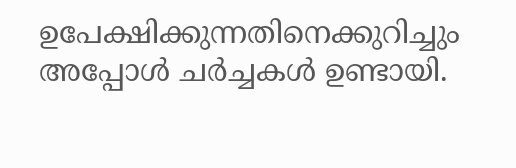ഉപേക്ഷിക്കുന്നതിനെക്കുറിച്ചും അപ്പോള്‍ ചര്‍ച്ചകള്‍ ഉണ്ടായി.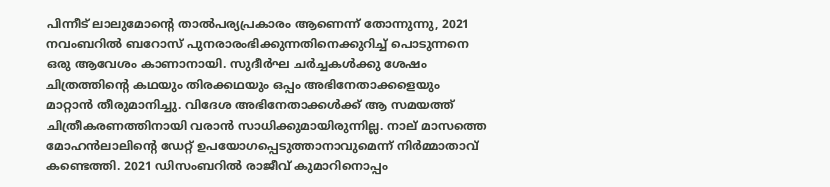പിന്നീട് ലാലുമോന്‍റെ താല്‍പര്യപ്രകാരം ആണെന്ന് തോന്നുന്നു, 2021 നവംബറില്‍ ബറോസ് പുനരാരംഭിക്കുന്നതിനെക്കുറിച്ച് പൊടുന്നനെ ഒരു ആവേശം കാണാനായി. സുദീര്‍ഘ ചര്‍ച്ചകള്‍ക്കു ശേഷം ചിത്രത്തിന്‍റെ കഥയും തിരക്കഥയും ഒപ്പം അഭിനേതാക്കളെയും മാറ്റാന്‍ തീരുമാനിച്ചു. വിദേശ അഭിനേതാക്കള്‍ക്ക് ആ സമയത്ത് ചിത്രീകരണത്തിനായി വരാന്‍ സാധിക്കുമായിരുന്നില്ല. നാല് മാസത്തെ മോഹന്‍ലാലിന്‍റെ ഡേറ്റ് ഉപയോഗപ്പെടുത്താനാവുമെന്ന് നിര്‍മ്മാതാവ് കണ്ടെത്തി. 2021 ഡിസംബറില്‍ രാജീവ് കുമാറിനൊപ്പം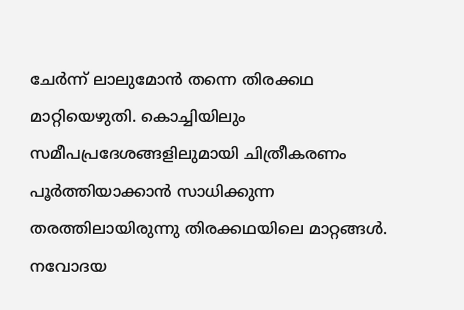ചേര്‍ന്ന് ലാലുമോന്‍ തന്നെ തിരക്കഥ മാറ്റിയെഴുതി. കൊച്ചിയിലും സമീപപ്രദേശങ്ങളിലുമായി ചിത്രീകരണം പൂര്‍ത്തിയാക്കാന്‍ സാധിക്കുന്ന തരത്തിലായിരുന്നു തിരക്കഥയിലെ മാറ്റങ്ങള്‍. നവോദയ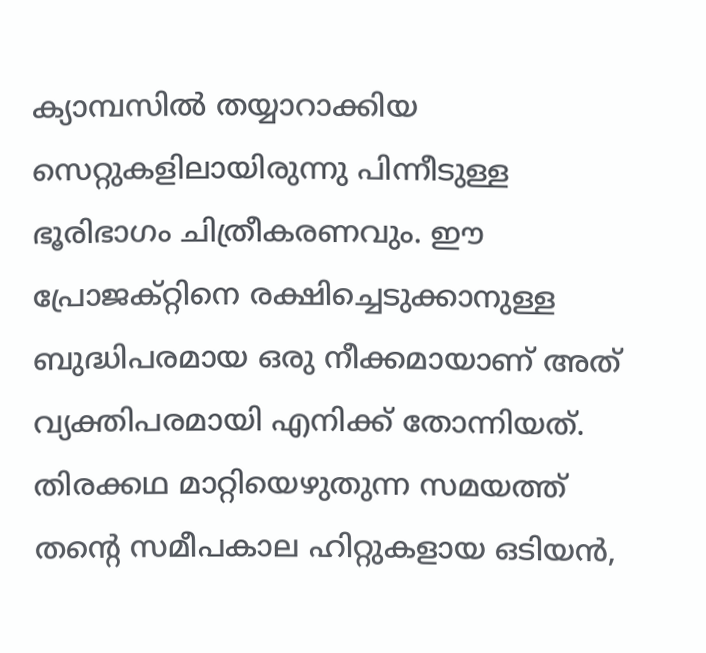ക്യാമ്പസില്‍ തയ്യാറാക്കിയ സെറ്റുകളിലായിരുന്നു പിന്നീടുള്ള ഭൂരിഭാഗം ചിത്രീകരണവും. ഈ പ്രോജക്റ്റിനെ രക്ഷിച്ചെടുക്കാനുള്ള ബുദ്ധിപരമായ ഒരു നീക്കമായാണ് അത് വ്യക്തിപരമായി എനിക്ക് തോന്നിയത്. തിരക്കഥ മാറ്റിയെഴുതുന്ന സമയത്ത് തന്‍റെ സമീപകാല ഹിറ്റുകളായ ഒടിയന്‍,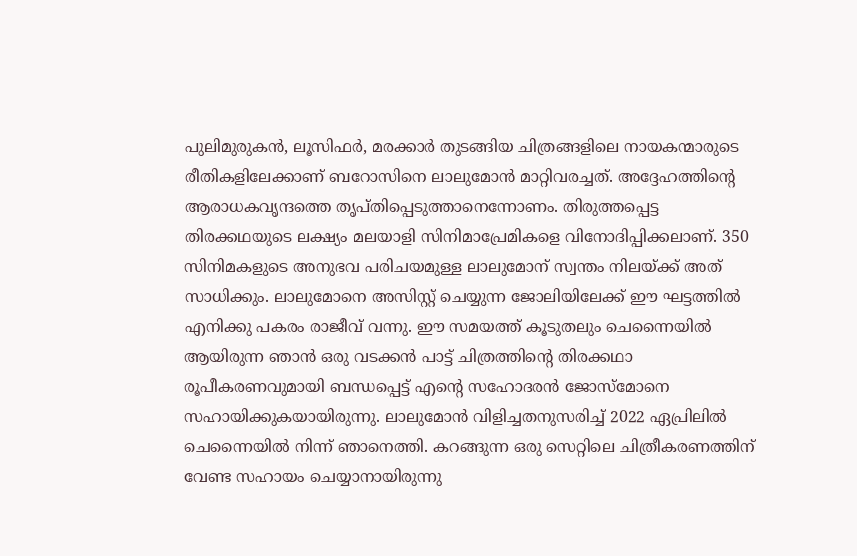പുലിമുരുകന്‍, ലൂസിഫര്‍, മരക്കാര്‍ തുടങ്ങിയ ചിത്രങ്ങളിലെ നായകന്മാരുടെ രീതികളിലേക്കാണ് ബറോസിനെ ലാലുമോന്‍ മാറ്റിവരച്ചത്. അദ്ദേഹത്തിന്‍റെ ആരാധകവൃന്ദത്തെ തൃപ്തിപ്പെടുത്താനെന്നോണം. തിരുത്തപ്പെട്ട തിരക്കഥയുടെ ലക്ഷ്യം മലയാളി സിനിമാപ്രേമികളെ വിനോദിപ്പിക്കലാണ്. 350 സിനിമകളുടെ അനുഭവ പരിചയമുള്ള ലാലുമോന് സ്വന്തം നിലയ്ക്ക് അത് സാധിക്കും. ലാലുമോനെ അസിസ്റ്റ് ചെയ്യുന്ന ജോലിയിലേക്ക് ഈ ഘട്ടത്തില്‍ എനിക്കു പകരം രാജീവ് വന്നു. ഈ സമയത്ത് കൂടുതലും ചെന്നൈയില്‍ ആയിരുന്ന ഞാന്‍ ഒരു വടക്കന്‍ പാട്ട് ചിത്രത്തിന്റെ തിരക്കഥാ രൂപീകരണവുമായി ബന്ധപ്പെട്ട് എന്‍റെ സഹോദരന്‍ ജോസ്മോനെ സഹായിക്കുകയായിരുന്നു. ലാലുമോന്‍ വിളിച്ചതനുസരിച്ച് 2022 ഏപ്രിലില്‍ ചെന്നൈയില്‍ നിന്ന് ഞാനെത്തി. കറങ്ങുന്ന ഒരു സെറ്റിലെ ചിത്രീകരണത്തിന് വേണ്ട സഹായം ചെയ്യാനായിരുന്നു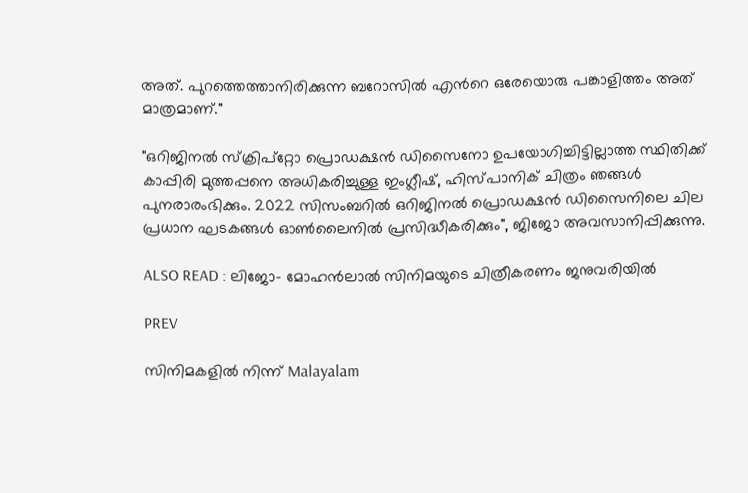അത്. പുറത്തെത്താനിരിക്കുന്ന ബറോസില്‍ എന്‍റെ ഒരേയൊരു പങ്കാളിത്തം അത് മാത്രമാണ്."

"ഒറിജിനല്‍ സ്ക്രിപ്റ്റോ പ്രൊഡക്ഷന്‍ ഡിസൈനോ ഉപയോഗിച്ചിട്ടില്ലാത്ത സ്ഥിതിക്ക് കാപ്പിരി മുത്തപ്പനെ അധികരിച്ചുള്ള ഇംഗ്ലീഷ്, ഹിസ്പാനിക് ചിത്രം ഞങ്ങള്‍ പുനരാരംഭിക്കും. 2022 സിസംബറില്‍ ഒറിജിനല്‍ പ്രൊഡക്ഷന്‍ ഡിസൈനിലെ ചില പ്രധാന ഘടകങ്ങള്‍ ഓണ്‍ലൈനില്‍ പ്രസിദ്ധീകരിക്കും", ജിജോ അവസാനിപ്പിക്കുന്നു.

ALSO READ : ലിജോ- മോഹന്‍ലാല്‍ സിനിമയുടെ ചിത്രീകരണം ജനുവരിയില്‍

PREV

സിനിമകളിൽ നിന്ന് Malayalam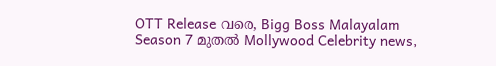OTT Release വരെ, Bigg Boss Malayalam Season 7 മുതൽ Mollywood Celebrity news,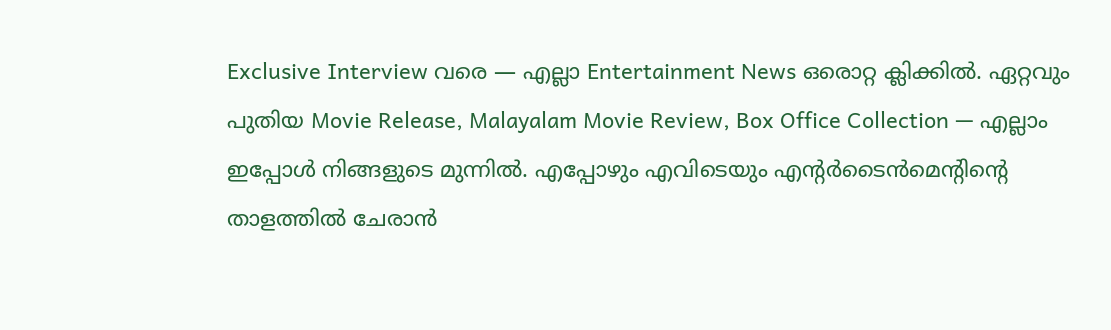Exclusive Interview വരെ — എല്ലാ Entertainment News ഒരൊറ്റ ക്ലിക്കിൽ. ഏറ്റവും പുതിയ Movie Release, Malayalam Movie Review, Box Office Collection — എല്ലാം ഇപ്പോൾ നിങ്ങളുടെ മുന്നിൽ. എപ്പോഴും എവിടെയും എന്റർടൈൻമെന്റിന്റെ താളത്തിൽ ചേരാൻ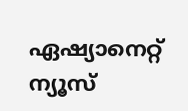ഏഷ്യാനെറ്റ് ന്യൂസ്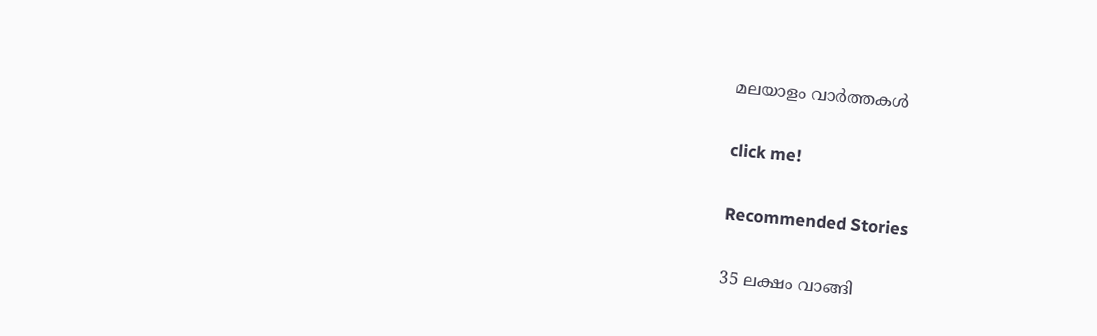മലയാളം വാർത്തകൾ

click me!

Recommended Stories

35 ലക്ഷം വാങ്ങി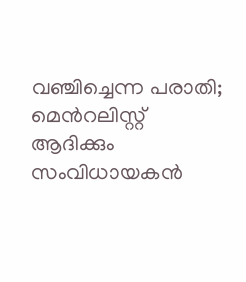വഞ്ചിച്ചെന്ന പരാതി; മെന്‍റലിസ്റ്റ് ആദിക്കും സംവിധായകൻ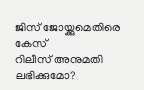ജിസ് ജോയ്ക്കുമെതിരെ കേസ്
റിലീസ് അനുമതി ലഭിക്കുമോ?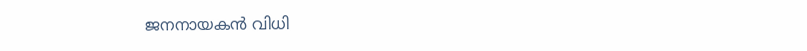ജനനായകൻ വിധി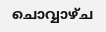ചൊവ്വാഴ്‌ച